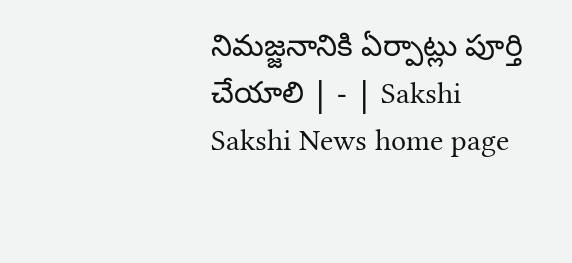నిమజ్జనానికి ఏర్పాట్లు పూర్తి చేయాలి | - | Sakshi
Sakshi News home page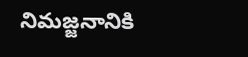నిమజ్జనానికి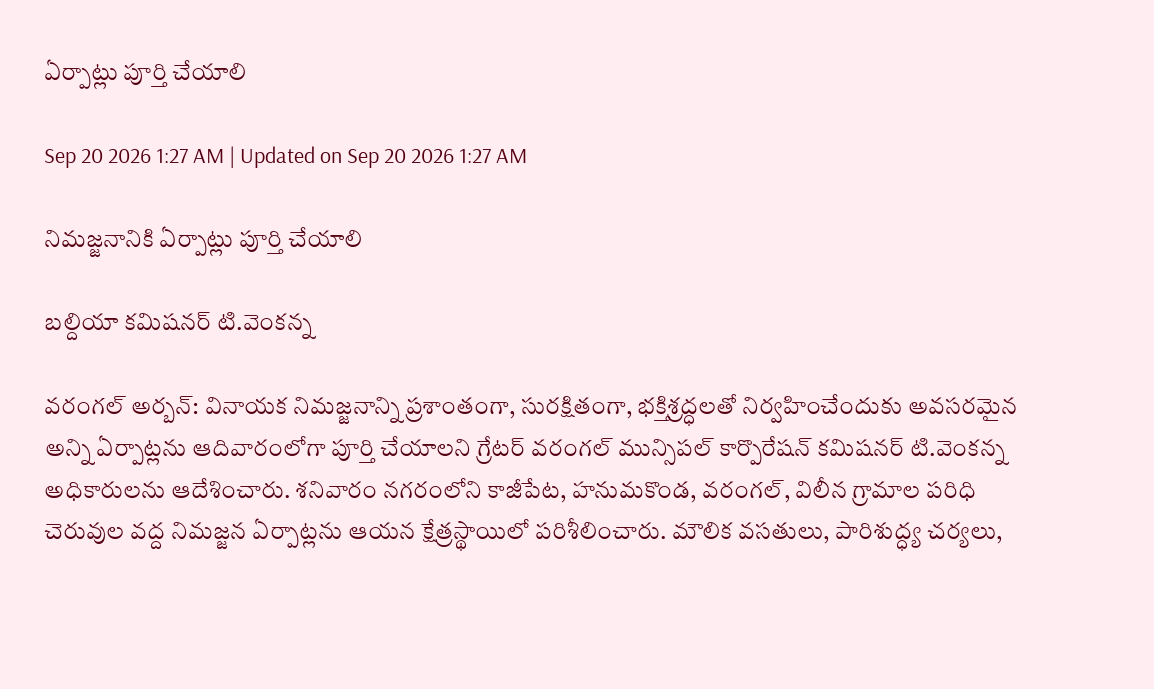ఏర్పాట్లు పూర్తి చేయాలి

Sep 20 2026 1:27 AM | Updated on Sep 20 2026 1:27 AM

నిమజ్జనానికి ఏర్పాట్లు పూర్తి చేయాలి

బల్దియా కమిషనర్‌ టి.వెంకన్న

వరంగల్‌ అర్బన్‌: వినాయక నిమజ్జనాన్ని ప్రశాంతంగా, సురక్షితంగా, భక్తిశ్రద్ధలతో నిర్వహించేందుకు అవసరమైన అన్ని ఏర్పాట్లను ఆదివారంలోగా పూర్తి చేయాలని గ్రేటర్‌ వరంగల్‌ మున్సిపల్‌ కార్పొరేషన్‌ కమిషనర్‌ టి.వెంకన్న అధికారులను ఆదేశించారు. శనివారం నగరంలోని కాజీపేట, హనుమకొండ, వరంగల్‌, విలీన గ్రామాల పరిధి చెరువుల వద్ద నిమజ్జన ఏర్పాట్లను ఆయన క్షేత్రస్థాయిలో పరిశీలించారు. మౌలిక వసతులు, పారిశుద్ధ్య చర్యలు,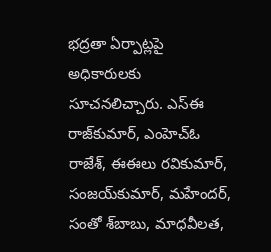భద్రతా ఏర్పాట్లపై అధికారులకు సూచనలిచ్చారు. ఎస్‌ఈ రాజ్‌కుమార్‌, ఎంహెచ్‌ఓ రాజేశ్‌, ఈఈలు రవికుమార్‌, సంజయ్‌కుమార్‌, మహేందర్‌, సంతో శ్‌బాబు, మాధవీలత,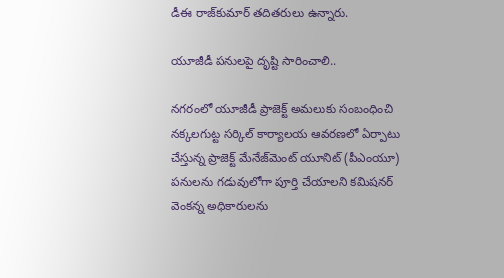డీఈ రాజ్‌కుమార్‌ తదితరులు ఉన్నారు.

యూజీడీ పనులపై దృష్టి సారించాలి..

నగరంలో యూజీడీ ప్రాజెక్ట్‌ అమలుకు సంబంధించి నక్కలగుట్ట సర్కిల్‌ కార్యాలయ ఆవరణలో ఏర్పాటు చేస్తున్న ప్రాజెక్ట్‌ మేనేజ్‌మెంట్‌ యూనిట్‌ (పీఎంయూ) పనులను గడువులోగా పూర్తి చేయాలని కమిషనర్‌ వెంకన్న అధికారులను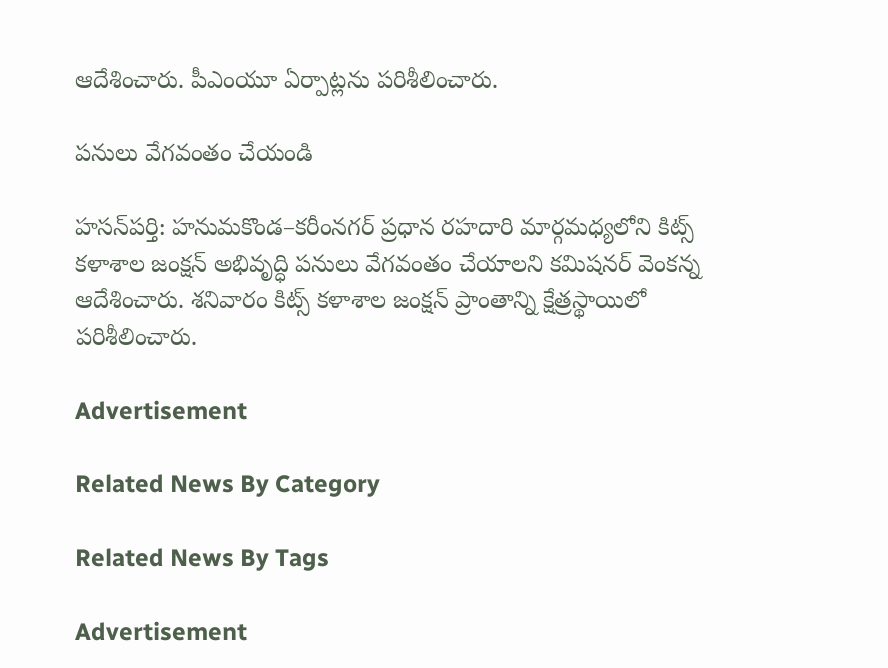ఆదేశించారు. పీఎంయూ ఏర్పాట్లను పరిశీలించారు.

పనులు వేగవంతం చేయండి

హసన్‌పర్తి: హనుమకొండ–కరీంనగర్‌ ప్రధాన రహదారి మార్గమధ్యలోని కిట్స్‌ కళాశాల జంక్షన్‌ అభివృద్ధి పనులు వేగవంతం చేయాలని కమిషనర్‌ వెంకన్న ఆదేశించారు. శనివారం కిట్స్‌ కళాశాల జంక్షన్‌ ప్రాంతాన్ని క్షేత్రస్థాయిలో పరిశీలించారు.

Advertisement

Related News By Category

Related News By Tags

Advertisement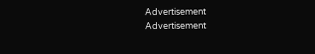Advertisement
Advertisement